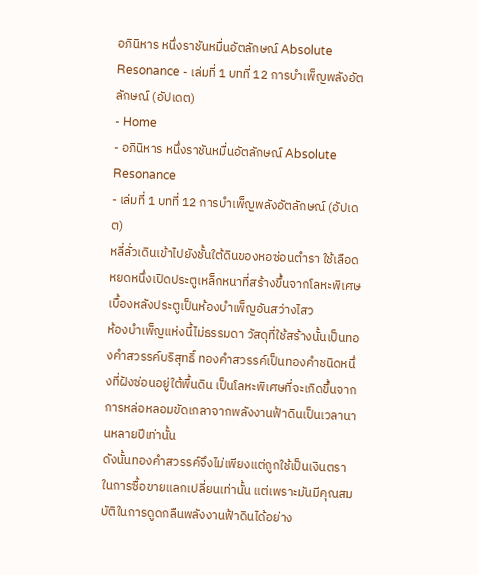อภินิหาร หนึ่งราชันหมื่นอัตลักษณ์ Absolute Resonance - เล่มที่ 1 บทที่ 12 การบำเพ็ญพลังอัตลักษณ์ (อัปเดต)
- Home
- อภินิหาร หนึ่งราชันหมื่นอัตลักษณ์ Absolute Resonance
- เล่มที่ 1 บทที่ 12 การบำเพ็ญพลังอัตลักษณ์ (อัปเดต)
หลี่ลั่วเดินเข้าไปยังชั้นใต้ดินของหอซ่อนตำรา ใช้เลือดหยดหนึ่งเปิดประตูเหล็กหนาที่สร้างขึ้นจากโลหะพิเศษ
เบื้องหลังประตูเป็นห้องบำเพ็ญอันสว่างไสว
ห้องบำเพ็ญแห่งนี้ไม่ธรรมดา วัสดุที่ใช้สร้างนั้นเป็นทองคำสวรรค์บริสุทธิ์ ทองคำสวรรค์เป็นทองคำชนิดหนึ่งที่ฝังซ่อนอยู่ใต้พื้นดิน เป็นโลหะพิเศษที่จะเกิดขึ้นจากการหล่อหลอมขัดเกลาจากพลังงานฟ้าดินเป็นเวลานานหลายปีเท่านั้น
ดังนั้นทองคำสวรรค์จึงไม่เพียงแต่ถูกใช้เป็นเงินตราในการซื้อขายแลกเปลี่ยนเท่านั้น แต่เพราะมันมีคุณสมบัติในการดูดกลืนพลังงานฟ้าดินได้อย่าง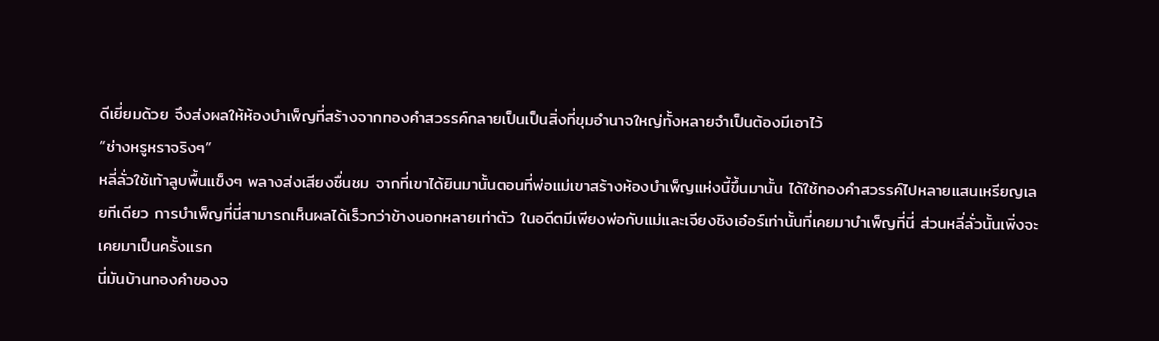ดีเยี่ยมด้วย จึงส่งผลให้ห้องบำเพ็ญที่สร้างจากทองคำสวรรค์กลายเป็นเป็นสิ่งที่ขุมอำนาจใหญ่ทั้งหลายจำเป็นต้องมีเอาไว้
“ช่างหรูหราจริงๆ”
หลี่ลั่วใช้เท้าลูบพื้นแข็งๆ พลางส่งเสียงชื่นชม จากที่เขาได้ยินมานั้นตอนที่พ่อแม่เขาสร้างห้องบำเพ็ญแห่งนี้ขึ้นมานั้น ได้ใช้ทองคำสวรรค์ไปหลายแสนเหรียญเลยทีเดียว การบำเพ็ญที่นี่สามารถเห็นผลได้เร็วกว่าข้างนอกหลายเท่าตัว ในอดีตมีเพียงพ่อกับแม่และเจียงชิงเอ๋อร์เท่านั้นที่เคยมาบำเพ็ญที่นี่ ส่วนหลี่ลั่วนั้นเพิ่งจะเคยมาเป็นครั้งแรก
นี่มันบ้านทองคำของจ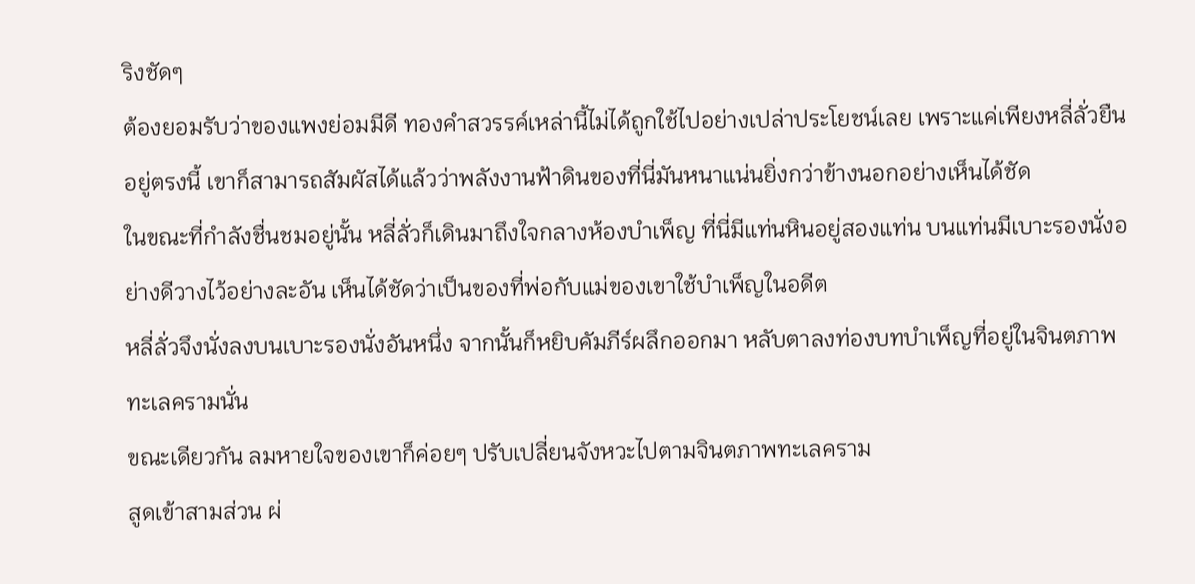ริงชัดๆ
ต้องยอมรับว่าของแพงย่อมมีดี ทองคำสวรรค์เหล่านี้ไม่ได้ถูกใช้ไปอย่างเปล่าประโยชน์เลย เพราะแค่เพียงหลี่ลั่วยืนอยู่ตรงนี้ เขาก็สามารถสัมผัสได้แล้วว่าพลังงานฟ้าดินของที่นี่มันหนาแน่นยิ่งกว่าข้างนอกอย่างเห็นได้ชัด
ในขณะที่กำลังชื่นชมอยู่นั้น หลี่ลั่วก็เดินมาถึงใจกลางห้องบำเพ็ญ ที่นี่มีแท่นหินอยู่สองแท่น บนแท่นมีเบาะรองนั่งอย่างดีวางไว้อย่างละอัน เห็นได้ชัดว่าเป็นของที่พ่อกับแม่ของเขาใช้บำเพ็ญในอดีต
หลี่ลั่วจึงนั่งลงบนเบาะรองนั่งอันหนึ่ง จากนั้นก็หยิบคัมภีร์ผลึกออกมา หลับตาลงท่องบทบำเพ็ญที่อยู่ในจินตภาพทะเลครามนั่น
ขณะเดียวกัน ลมหายใจของเขาก็ค่อยๆ ปรับเปลี่ยนจังหวะไปตามจินตภาพทะเลคราม
สูดเข้าสามส่วน ผ่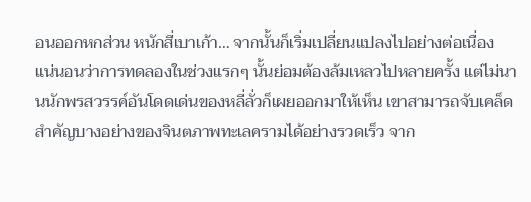อนออกหกส่วน หนักสี่เบาเก้า… จากนั้นก็เริ่มเปลี่ยนแปลงไปอย่างต่อเนื่อง
แน่นอนว่าการทดลองในช่วงแรกๆ นั้นย่อมต้องล้มเหลวไปหลายครั้ง แต่ไม่นานนักพรสวรรค์อันโดดเด่นของหลี่ลั่วก็เผยออกมาให้เห็น เขาสามารถจับเคล็ดสำคัญบางอย่างของจินตภาพทะเลครามได้อย่างรวดเร็ว จาก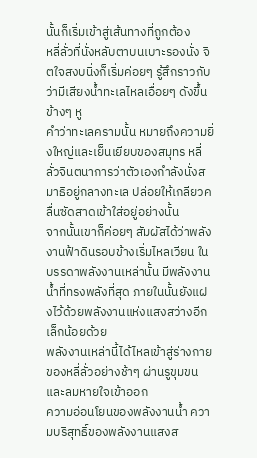นั้นก็เริ่มเข้าสู่เส้นทางที่ถูกต้อง
หลี่ลั่วที่นั่งหลับตาบนเบาะรองนั่ง จิตใจสงบนิ่งก็เริ่มค่อยๆ รู้สึกราวกับว่ามีเสียงน้ำทะเลไหลเอื่อยๆ ดังขึ้นข้างๆ หู
คำว่าทะเลครามนั้น หมายถึงความยิ่งใหญ่และเย็นเยียบของสมุทร หลี่ลั่วจินตนาการว่าตัวเองกำลังนั่งสมาธิอยู่กลางทะเล ปล่อยให้เกลียวคลื่นซัดสาดเข้าใส่อยู่อย่างนั้น
จากนั้นเขาก็ค่อยๆ สัมผัสได้ว่าพลังงานฟ้าดินรอบข้างเริ่มไหลเวียน ในบรรดาพลังงานเหล่านั้น มีพลังงานน้ำที่ทรงพลังที่สุด ภายในนั้นยังแฝงไว้ด้วยพลังงานแห่งแสงสว่างอีกเล็กน้อยด้วย
พลังงานเหล่านี้ได้ไหลเข้าสู่ร่างกายของหลี่ลั่วอย่างช้าๆ ผ่านรูขุมขนและลมหายใจเข้าออก
ความอ่อนโยนของพลังงานน้ำ ความบริสุทธิ์ของพลังงานแสงส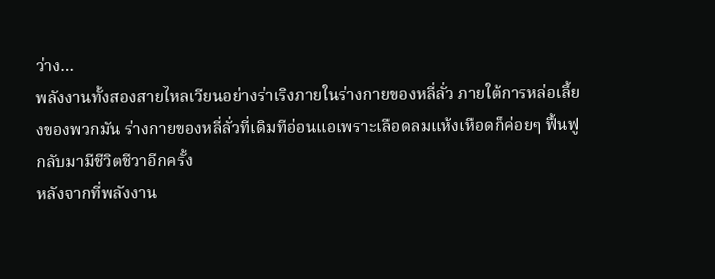ว่าง…
พลังงานทั้งสองสายไหลเวียนอย่างร่าเริงภายในร่างกายของหลี่ลั่ว ภายใต้การหล่อเลี้ยงของพวกมัน ร่างกายของหลี่ลั่วที่เดิมทีอ่อนแอเพราะเลือดลมแห้งเหือดก็ค่อยๆ ฟื้นฟูกลับมามีชีวิตชีวาอีกครั้ง
หลังจากที่พลังงาน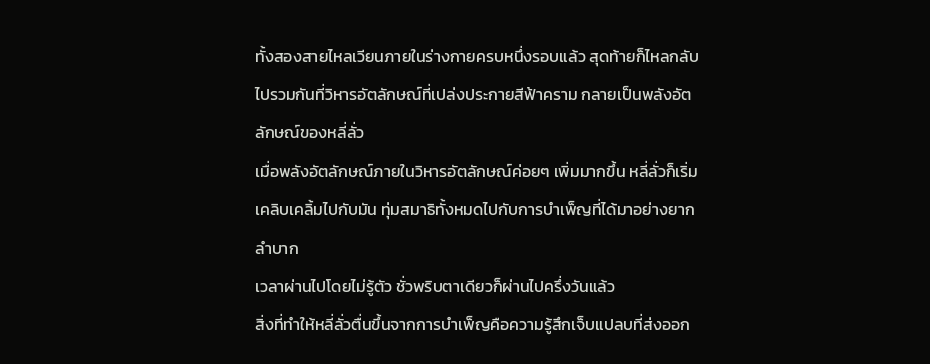ทั้งสองสายไหลเวียนภายในร่างกายครบหนึ่งรอบแล้ว สุดท้ายก็ไหลกลับไปรวมกันที่วิหารอัตลักษณ์ที่เปล่งประกายสีฟ้าคราม กลายเป็นพลังอัตลักษณ์ของหลี่ลั่ว
เมื่อพลังอัตลักษณ์ภายในวิหารอัตลักษณ์ค่อยๆ เพิ่มมากขึ้น หลี่ลั่วก็เริ่มเคลิบเคลิ้มไปกับมัน ทุ่มสมาธิทั้งหมดไปกับการบำเพ็ญที่ได้มาอย่างยากลำบาก
เวลาผ่านไปโดยไม่รู้ตัว ชั่วพริบตาเดียวก็ผ่านไปครึ่งวันแล้ว
สิ่งที่ทำให้หลี่ลั่วตื่นขึ้นจากการบำเพ็ญคือความรู้สึกเจ็บแปลบที่ส่งออก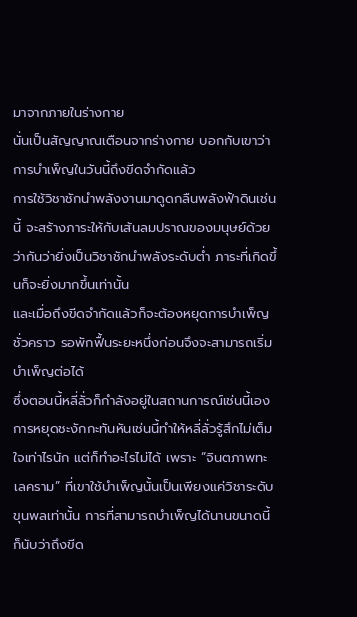มาจากภายในร่างกาย
นั่นเป็นสัญญาณเตือนจากร่างกาย บอกกับเขาว่าการบำเพ็ญในวันนี้ถึงขีดจำกัดแล้ว
การใช้วิชาชักนำพลังงานมาดูดกลืนพลังฟ้าดินเช่นนี้ จะสร้างภาระให้กับเส้นลมปราณของมนุษย์ด้วย ว่ากันว่ายิ่งเป็นวิชาชักนำพลังระดับต่ำ ภาระที่เกิดขึ้นก็จะยิ่งมากขึ้นเท่านั้น
และเมื่อถึงขีดจำกัดแล้วก็จะต้องหยุดการบำเพ็ญชั่วคราว รอพักฟื้นระยะหนึ่งก่อนจึงจะสามารถเริ่มบำเพ็ญต่อได้
ซึ่งตอนนี้หลี่ลั่วก็กำลังอยู่ในสถานการณ์เช่นนี้เอง
การหยุดชะงักกะทันหันเช่นนี้ทำให้หลี่ลั่วรู้สึกไม่เต็มใจเท่าไรนัก แต่ก็ทำอะไรไม่ได้ เพราะ “จินตภาพทะเลคราม” ที่เขาใช้บำเพ็ญนั้นเป็นเพียงแค่วิชาระดับขุนพลเท่านั้น การที่สามารถบำเพ็ญได้นานขนาดนี้ก็นับว่าถึงขีด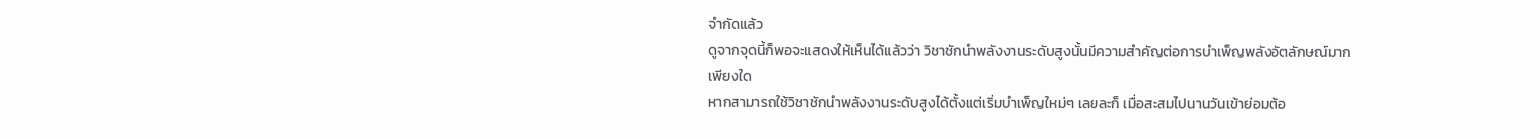จำกัดแล้ว
ดูจากจุดนี้ก็พอจะแสดงให้เห็นได้แล้วว่า วิชาชักนำพลังงานระดับสูงนั้นมีความสำคัญต่อการบำเพ็ญพลังอัตลักษณ์มากเพียงใด
หากสามารถใช้วิชาชักนำพลังงานระดับสูงได้ตั้งแต่เริ่มบำเพ็ญใหม่ๆ เลยละก็ เมื่อสะสมไปนานวันเข้าย่อมต้อ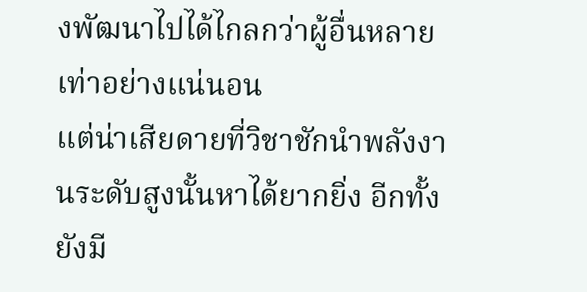งพัฒนาไปได้ไกลกว่าผู้อื่นหลายเท่าอย่างแน่นอน
แต่น่าเสียดายที่วิชาชักนำพลังงานระดับสูงนั้นหาได้ยากยิ่ง อีกทั้งยังมี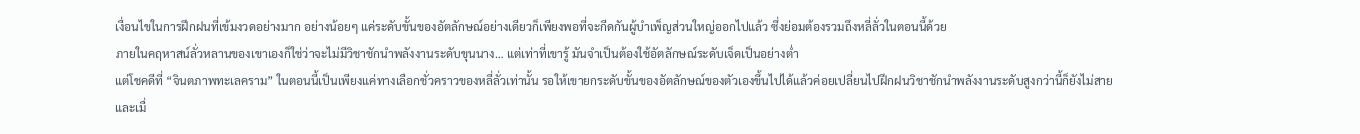เงื่อนไขในการฝึกฝนที่เข้มงวดอย่างมาก อย่างน้อยๆ แค่ระดับขั้นของอัตลักษณ์อย่างเดียวก็เพียงพอที่จะกีดกันผู้บำเพ็ญส่วนใหญ่ออกไปแล้ว ซึ่งย่อมต้องรวมถึงหลี่ลั่วในตอนนี้ด้วย
ภายในคฤหาสน์ลั่วหลานของเขาเองก็ใช่ว่าจะไม่มีวิชาชักนำพลังงานระดับขุนนาง… แต่เท่าที่เขารู้ มันจำเป็นต้องใช้อัตลักษณ์ระดับเจ็ดเป็นอย่างต่ำ
แต่โชคดีที่ “จินตภาพทะเลคราม” ในตอนนี้เป็นเพียงแค่ทางเลือกชั่วคราวของหลี่ลั่วเท่านั้น รอให้เขายกระดับขั้นของอัตลักษณ์ของตัวเองขึ้นไปได้แล้วค่อยเปลี่ยนไปฝึกฝนวิชาชักนำพลังงานระดับสูงกว่านี้ก็ยังไม่สาย
และเมื่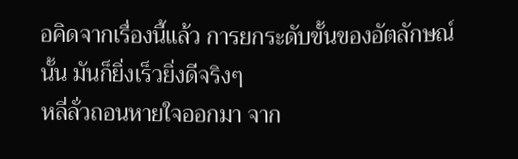อคิดจากเรื่องนี้แล้ว การยกระดับขั้นของอัตลักษณ์นั้น มันก็ยิ่งเร็วยิ่งดีจริงๆ
หลี่ลั่วถอนหายใจออกมา จาก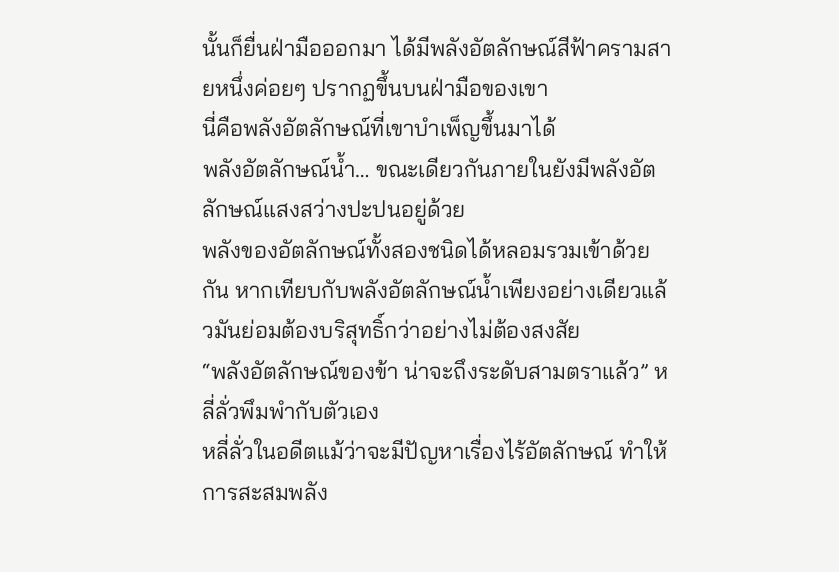นั้นก็ยื่นฝ่ามือออกมา ได้มีพลังอัตลักษณ์สีฟ้าครามสายหนึ่งค่อยๆ ปรากฏขึ้นบนฝ่ามือของเขา
นี่คือพลังอัตลักษณ์ที่เขาบำเพ็ญขึ้นมาได้
พลังอัตลักษณ์น้ำ… ขณะเดียวกันภายในยังมีพลังอัตลักษณ์แสงสว่างปะปนอยู่ด้วย
พลังของอัตลักษณ์ทั้งสองชนิดได้หลอมรวมเข้าด้วยกัน หากเทียบกับพลังอัตลักษณ์น้ำเพียงอย่างเดียวแล้วมันย่อมต้องบริสุทธิ์กว่าอย่างไม่ต้องสงสัย
“พลังอัตลักษณ์ของข้า น่าจะถึงระดับสามตราแล้ว” หลี่ลั่วพึมพำกับตัวเอง
หลี่ลั่วในอดีตแม้ว่าจะมีปัญหาเรื่องไร้อัตลักษณ์ ทำให้การสะสมพลัง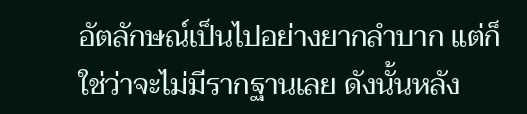อัตลักษณ์เป็นไปอย่างยากลำบาก แต่ก็ใช่ว่าจะไม่มีรากฐานเลย ดังนั้นหลัง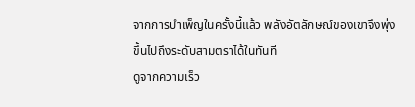จากการบำเพ็ญในครั้งนี้แล้ว พลังอัตลักษณ์ของเขาจึงพุ่งขึ้นไปถึงระดับสามตราได้ในทันที
ดูจากความเร็ว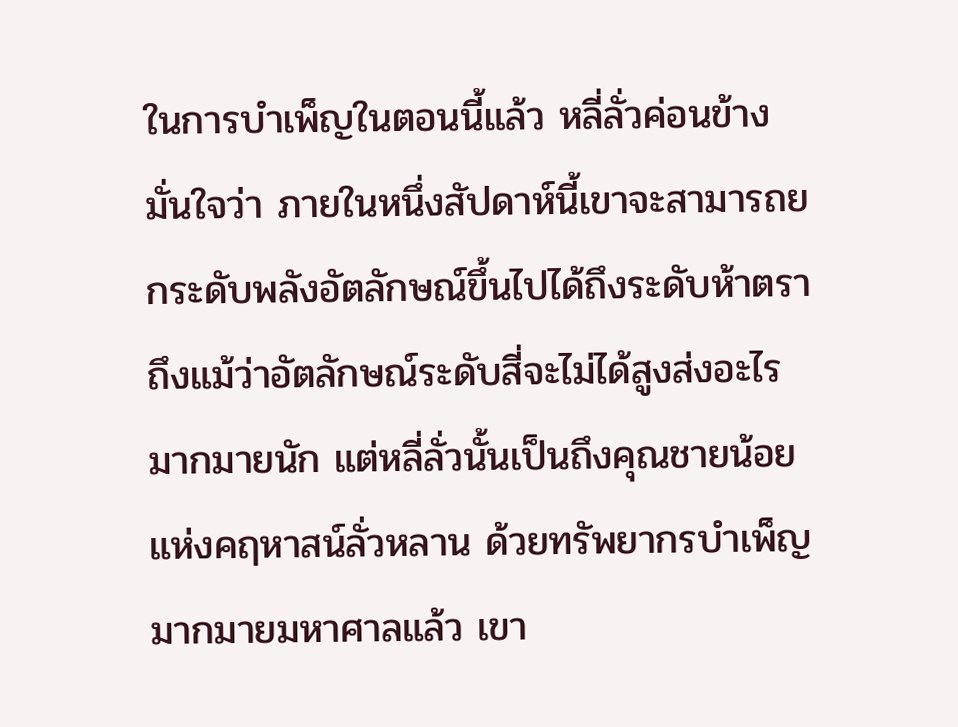ในการบำเพ็ญในตอนนี้แล้ว หลี่ลั่วค่อนข้างมั่นใจว่า ภายในหนึ่งสัปดาห์นี้เขาจะสามารถยกระดับพลังอัตลักษณ์ขึ้นไปได้ถึงระดับห้าตรา
ถึงแม้ว่าอัตลักษณ์ระดับสี่จะไม่ได้สูงส่งอะไรมากมายนัก แต่หลี่ลั่วนั้นเป็นถึงคุณชายน้อยแห่งคฤหาสน์ลั่วหลาน ด้วยทรัพยากรบำเพ็ญมากมายมหาศาลแล้ว เขา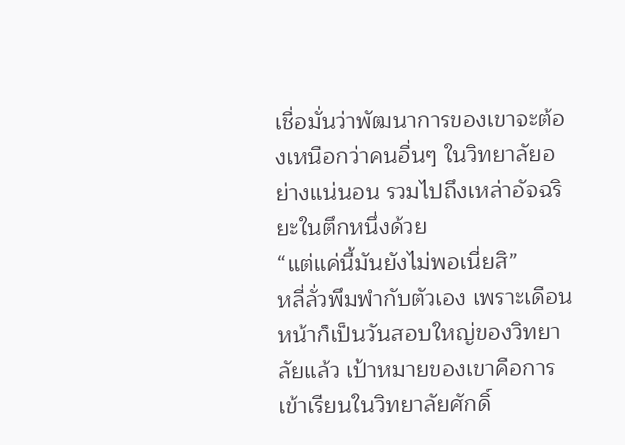เชื่อมั่นว่าพัฒนาการของเขาจะต้องเหนือกว่าคนอื่นๆ ในวิทยาลัยอย่างแน่นอน รวมไปถึงเหล่าอัจฉริยะในตึกหนึ่งด้วย
“แต่แค่นี้มันยังไม่พอเนี่ยสิ”
หลี่ลั่วพึมพำกับตัวเอง เพราะเดือนหน้าก็เป็นวันสอบใหญ่ของวิทยาลัยแล้ว เป้าหมายของเขาคือการเข้าเรียนในวิทยาลัยศักดิ์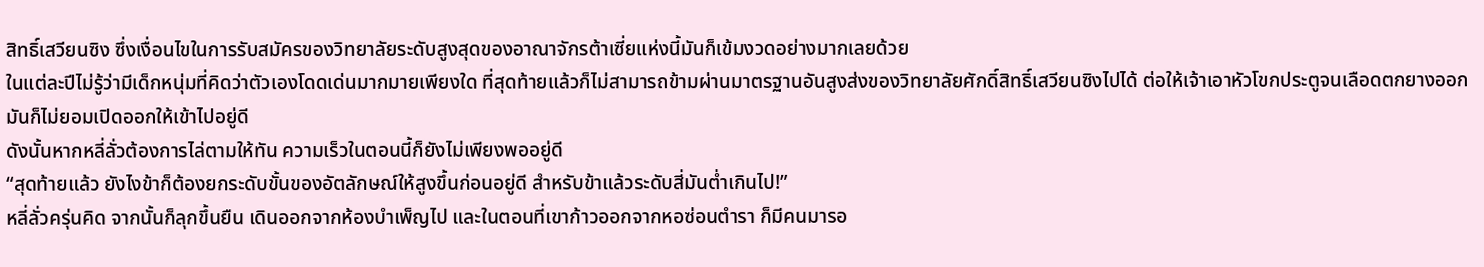สิทธิ์เสวียนซิง ซึ่งเงื่อนไขในการรับสมัครของวิทยาลัยระดับสูงสุดของอาณาจักรต้าเซี่ยแห่งนี้มันก็เข้มงวดอย่างมากเลยด้วย
ในแต่ละปีไม่รู้ว่ามีเด็กหนุ่มที่คิดว่าตัวเองโดดเด่นมากมายเพียงใด ที่สุดท้ายแล้วก็ไม่สามารถข้ามผ่านมาตรฐานอันสูงส่งของวิทยาลัยศักดิ์สิทธิ์เสวียนซิงไปได้ ต่อให้เจ้าเอาหัวโขกประตูจนเลือดตกยางออก มันก็ไม่ยอมเปิดออกให้เข้าไปอยู่ดี
ดังนั้นหากหลี่ลั่วต้องการไล่ตามให้ทัน ความเร็วในตอนนี้ก็ยังไม่เพียงพออยู่ดี
“สุดท้ายแล้ว ยังไงข้าก็ต้องยกระดับขั้นของอัตลักษณ์ให้สูงขึ้นก่อนอยู่ดี สำหรับข้าแล้วระดับสี่มันต่ำเกินไป!”
หลี่ลั่วครุ่นคิด จากนั้นก็ลุกขึ้นยืน เดินออกจากห้องบำเพ็ญไป และในตอนที่เขาก้าวออกจากหอซ่อนตำรา ก็มีคนมารอ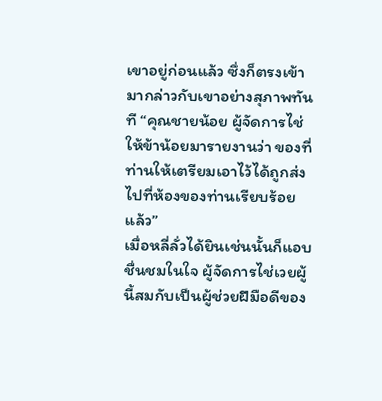เขาอยู่ก่อนแล้ว ซึ่งก็ตรงเข้ามากล่าวกับเขาอย่างสุภาพทันที “คุณชายน้อย ผู้จัดการไช่ให้ข้าน้อยมารายงานว่า ของที่ท่านให้เตรียมเอาไว้ได้ถูกส่งไปที่ห้องของท่านเรียบร้อยแล้ว”
เมื่อหลี่ลั่วได้ยินเช่นนั้นก็แอบชื่นชมในใจ ผู้จัดการไช่เวยผู้นี้สมกับเป็นผู้ช่วยฝีมือดีของ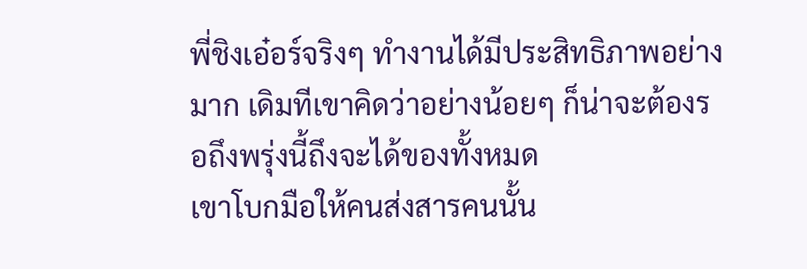พี่ชิงเอ๋อร์จริงๆ ทำงานได้มีประสิทธิภาพอย่างมาก เดิมทีเขาคิดว่าอย่างน้อยๆ ก็น่าจะต้องรอถึงพรุ่งนี้ถึงจะได้ของทั้งหมด
เขาโบกมือให้คนส่งสารคนนั้น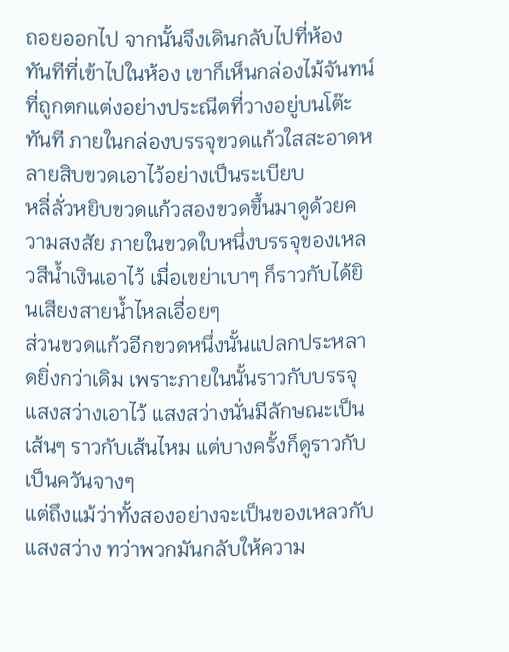ถอยออกไป จากนั้นจึงเดินกลับไปที่ห้อง
ทันทีที่เข้าไปในห้อง เขาก็เห็นกล่องไม้จันทน์ที่ถูกตกแต่งอย่างประณีตที่วางอยู่บนโต๊ะทันที ภายในกล่องบรรจุขวดแก้วใสสะอาดหลายสิบขวดเอาไว้อย่างเป็นระเบียบ
หลี่ลั่วหยิบขวดแก้วสองขวดขึ้นมาดูด้วยความสงสัย ภายในขวดใบหนึ่งบรรจุของเหลวสีน้ำเงินเอาไว้ เมื่อเขย่าเบาๆ ก็ราวกับได้ยินเสียงสายน้ำไหลเอื่อยๆ
ส่วนขวดแก้วอีกขวดหนึ่งนั้นแปลกประหลาดยิ่งกว่าเดิม เพราะภายในนั้นราวกับบรรจุแสงสว่างเอาไว้ แสงสว่างนั่นมีลักษณะเป็นเส้นๆ ราวกับเส้นไหม แต่บางครั้งก็ดูราวกับเป็นควันจางๆ
แต่ถึงแม้ว่าทั้งสองอย่างจะเป็นของเหลวกับแสงสว่าง ทว่าพวกมันกลับให้ความ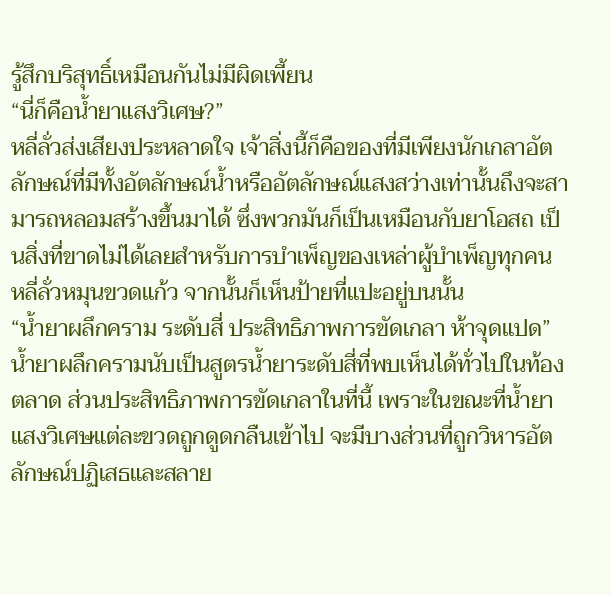รู้สึกบริสุทธิ์เหมือนกันไม่มีผิดเพี้ยน
“นี่ก็คือน้ำยาแสงวิเศษ?”
หลี่ลั่วส่งเสียงประหลาดใจ เจ้าสิ่งนี้ก็คือของที่มีเพียงนักเกลาอัตลักษณ์ที่มีทั้งอัตลักษณ์น้ำหรืออัตลักษณ์แสงสว่างเท่านั้นถึงจะสามารถหลอมสร้างขึ้นมาได้ ซึ่งพวกมันก็เป็นเหมือนกับยาโอสถ เป็นสิ่งที่ขาดไม่ได้เลยสำหรับการบำเพ็ญของเหล่าผู้บำเพ็ญทุกคน
หลี่ลั่วหมุนขวดแก้ว จากนั้นก็เห็นป้ายที่แปะอยู่บนนั้น
“น้ำยาผลึกคราม ระดับสี่ ประสิทธิภาพการขัดเกลา ห้าจุดแปด”
น้ำยาผลึกครามนับเป็นสูตรน้ำยาระดับสี่ที่พบเห็นได้ทั่วไปในท้องตลาด ส่วนประสิทธิภาพการขัดเกลาในที่นี้ เพราะในขณะที่น้ำยาแสงวิเศษแต่ละขวดถูกดูดกลืนเข้าไป จะมีบางส่วนที่ถูกวิหารอัตลักษณ์ปฏิเสธและสลาย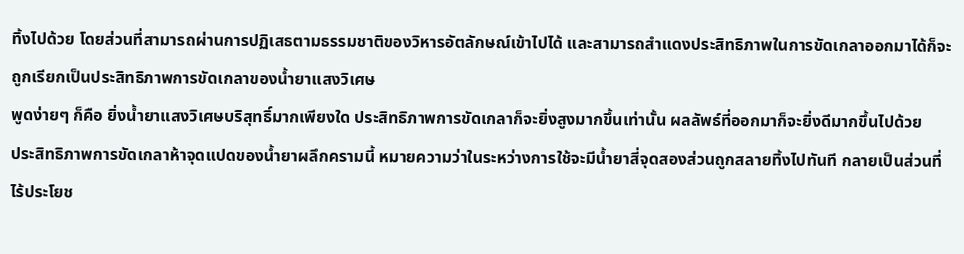ทิ้งไปด้วย โดยส่วนที่สามารถผ่านการปฏิเสธตามธรรมชาติของวิหารอัตลักษณ์เข้าไปได้ และสามารถสำแดงประสิทธิภาพในการขัดเกลาออกมาได้ก็จะถูกเรียกเป็นประสิทธิภาพการขัดเกลาของน้ำยาแสงวิเศษ
พูดง่ายๆ ก็คือ ยิ่งน้ำยาแสงวิเศษบริสุทธิ์มากเพียงใด ประสิทธิภาพการขัดเกลาก็จะยิ่งสูงมากขึ้นเท่านั้น ผลลัพธ์ที่ออกมาก็จะยิ่งดีมากขึ้นไปด้วย
ประสิทธิภาพการขัดเกลาห้าจุดแปดของน้ำยาผลึกครามนี้ หมายความว่าในระหว่างการใช้จะมีน้ำยาสี่จุดสองส่วนถูกสลายทิ้งไปทันที กลายเป็นส่วนที่ไร้ประโยช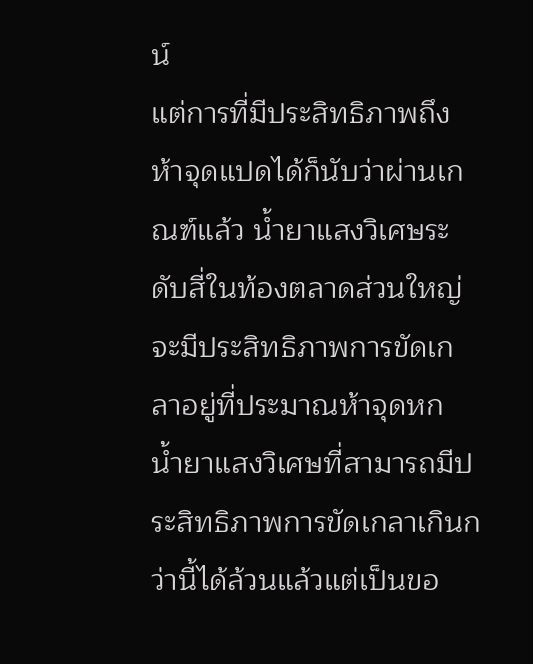น์
แต่การที่มีประสิทธิภาพถึงห้าจุดแปดได้ก็นับว่าผ่านเกณฑ์แล้ว น้ำยาแสงวิเศษระดับสี่ในท้องตลาดส่วนใหญ่จะมีประสิทธิภาพการขัดเกลาอยู่ที่ประมาณห้าจุดหก น้ำยาแสงวิเศษที่สามารถมีประสิทธิภาพการขัดเกลาเกินกว่านี้ได้ล้วนแล้วแต่เป็นขอ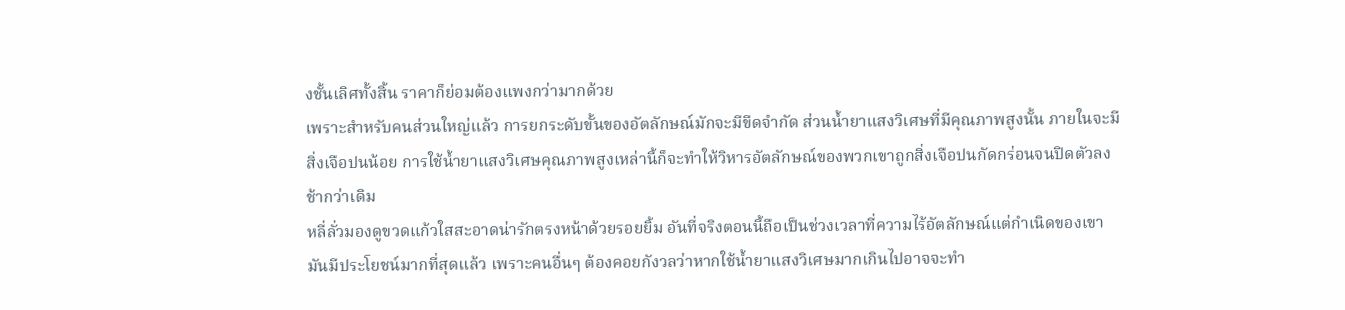งชั้นเลิศทั้งสิ้น ราคาก็ย่อมต้องแพงกว่ามากด้วย
เพราะสำหรับคนส่วนใหญ่แล้ว การยกระดับขั้นของอัตลักษณ์มักจะมีขีดจำกัด ส่วนน้ำยาแสงวิเศษที่มีคุณภาพสูงนั้น ภายในจะมีสิ่งเจือปนน้อย การใช้น้ำยาแสงวิเศษคุณภาพสูงเหล่านี้ก็จะทำให้วิหารอัตลักษณ์ของพวกเขาถูกสิ่งเจือปนกัดกร่อนจนปิดตัวลงช้ากว่าเดิม
หลี่ลั่วมองดูขวดแก้วใสสะอาดน่ารักตรงหน้าด้วยรอยยิ้ม อันที่จริงตอนนี้ถือเป็นช่วงเวลาที่ความไร้อัตลักษณ์แต่กำเนิดของเขามันมีประโยชน์มากที่สุดแล้ว เพราะคนอื่นๆ ต้องคอยกังวลว่าหากใช้น้ำยาแสงวิเศษมากเกินไปอาจจะทำ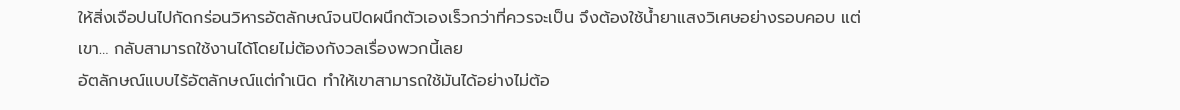ให้สิ่งเจือปนไปกัดกร่อนวิหารอัตลักษณ์จนปิดผนึกตัวเองเร็วกว่าที่ควรจะเป็น จึงต้องใช้น้ำยาแสงวิเศษอย่างรอบคอบ แต่เขา… กลับสามารถใช้งานได้โดยไม่ต้องกังวลเรื่องพวกนี้เลย
อัตลักษณ์แบบไร้อัตลักษณ์แต่กำเนิด ทำให้เขาสามารถใช้มันได้อย่างไม่ต้อ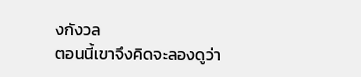งกังวล
ตอนนี้เขาจึงคิดจะลองดูว่า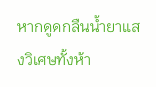หากดูดกลืนน้ำยาแสงวิเศษทั้งห้า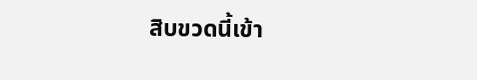สิบขวดนี้เข้า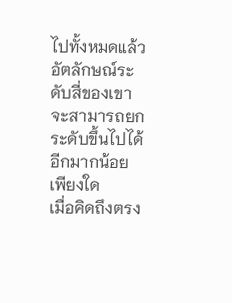ไปทั้งหมดแล้ว อัตลักษณ์ระดับสี่ของเขาจะสามารถยกระดับขึ้นไปได้อีกมากน้อยเพียงใด
เมื่อคิดถึงตรง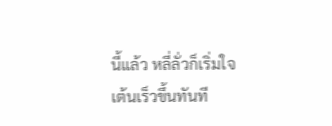นี้แล้ว หลี่ลั่วก็เริ่มใจเต้นเร็วขึ้นทันที